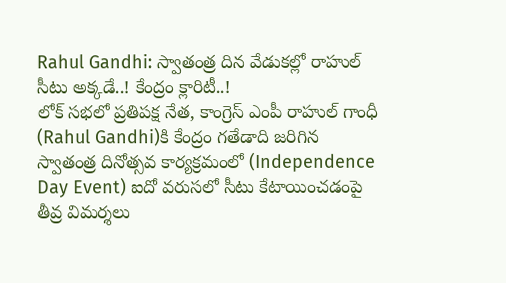Rahul Gandhi: స్వాతంత్ర దిన వేడుకల్లో రాహుల్ సీటు అక్కడే..! కేంద్రం క్లారిటీ..!
లోక్ సభలో ప్రతిపక్ష నేత, కాంగ్రెస్ ఎంపీ రాహుల్ గాంధీ (Rahul Gandhi)కి కేంద్రం గతేడాది జరిగిన స్వాతంత్ర దినోత్సవ కార్యక్రమంలో (Independence Day Event) ఐదో వరుసలో సీటు కేటాయించడంపై తీవ్ర విమర్శలు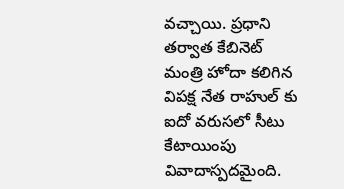వచ్చాయి. ప్రధాని తర్వాత కేబినెట్ మంత్రి హోదా కలిగిన విపక్ష నేత రాహుల్ కు ఐదో వరుసలో సీటు కేటాయింపు వివాదాస్పదమైంది.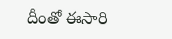దీంతో ఈసారి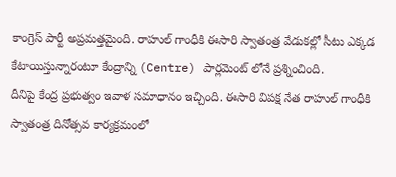కాంగ్రెస్ పార్టీ అప్రమత్తమైంది. రాహుల్ గాంధీకి ఈసారి స్వాతంత్ర వేడుకల్లో సీటు ఎక్కడ కేటాయిస్తున్నారంటూ కేంద్రాన్ని (Centre) పార్లమెంట్ లోనే ప్రశ్నించింది.
దీనిపై కేంద్ర ప్రభుత్వం ఇవాళ సమాధానం ఇచ్చింది. ఈసారి విపక్ష నేత రాహుల్ గాంధీకి స్వాతంత్ర దినోత్సవ కార్యక్రమంలో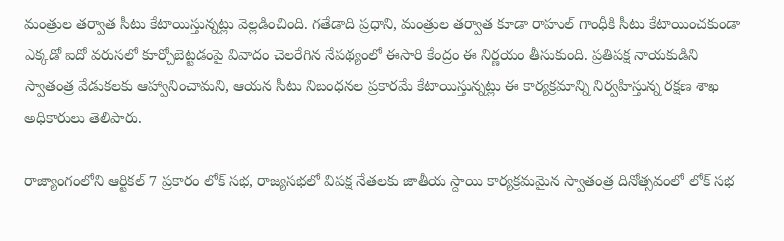మంత్రుల తర్వాత సీటు కేటాయిస్తున్నట్లు వెల్లడించింది. గతేడాది ప్రధాని, మంత్రుల తర్వాత కూడా రాహుల్ గాంధీకి సీటు కేటాయించకుండా ఎక్కడో ఐదో వరుసలో కూర్చోబెట్టడంపై వివాదం చెలరేగిన నేపథ్యంలో ఈసారి కేంద్రం ఈ నిర్ణయం తీసుకుంది. ప్రతిపక్ష నాయకుడిని స్వాతంత్ర వేడుకలకు ఆహ్వానించామని, ఆయన సీటు నిబంధనల ప్రకారమే కేటాయిస్తున్నట్లు ఈ కార్యక్రమాన్ని నిర్వహిస్తున్న రక్షణ శాఖ అధికారులు తెలిపారు.

రాజ్యాంగంలోని ఆర్టికల్ 7 ప్రకారం లోక్ సభ, రాజ్యసభలో విపక్ష నేతలకు జాతీయ స్దాయి కార్యక్రమమైన స్వాతంత్ర దినోత్సవంలో లోక్ సభ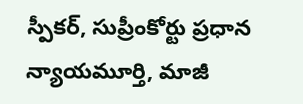స్పీకర్, సుప్రీంకోర్టు ప్రధాన న్యాయమూర్తి, మాజీ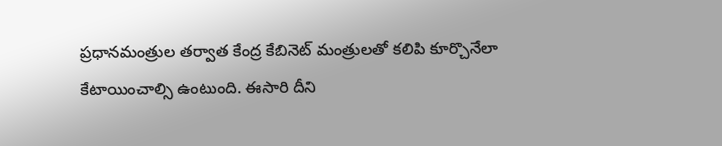ప్రధానమంత్రుల తర్వాత కేంద్ర కేబినెట్ మంత్రులతో కలిపి కూర్చొనేలా కేటాయించాల్సి ఉంటుంది. ఈసారి దీని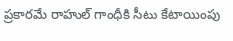ప్రకారమే రాహుల్ గాంధీకి సీటు కేటాయింపు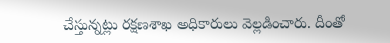చేస్తున్నట్లు రక్షణశాఖ అధికారులు వెల్లడించారు. దీంతో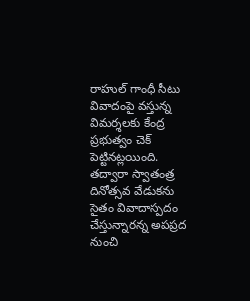రాహుల్ గాంధీ సీటు వివాదంపై వస్తున్న విమర్శలకు కేంద్ర ప్రభుత్వం చెక్ పెట్టినట్లయింది. తద్వారా స్వాతంత్ర దినోత్సవ వేడుకను సైతం వివాదాస్పదం చేస్తున్నారన్న అపప్రద నుంచి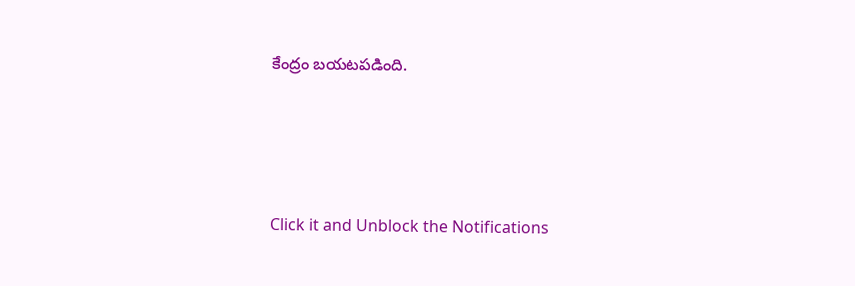కేంద్రం బయటపడింది.




Click it and Unblock the Notifications